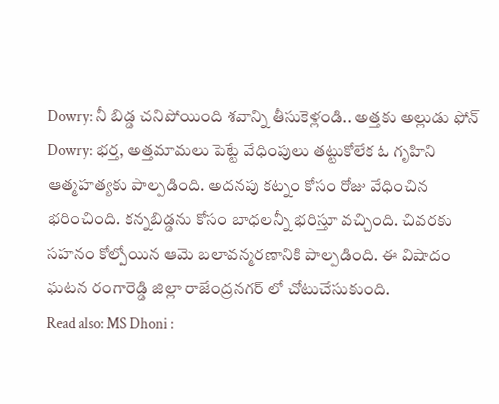Dowry: నీ బిడ్డ చనిపోయింది శవాన్ని తీసుకెళ్లండి.. అత్తకు అల్లుడు ఫోన్
Dowry: భర్త, అత్తమామలు పెట్టే వేధింపులు తట్టుకోలేక ఓ గృహిని ఆత్మహత్యకు పాల్పడింది. అదనపు కట్నం కోసం రోజు వేధించిన భరించింది. కన్నబిడ్డను కోసం బాధలన్నీ భరిస్తూ వచ్చింది. చివరకు సహనం కోల్పోయిన ఆమె బలావన్మరణానికి పాల్పడింది. ఈ విషాదం ఘటన రంగారెడ్డి జిల్లా రాజేంద్రనగర్ లో చోటుచేసుకుంది.
Read also: MS Dhoni :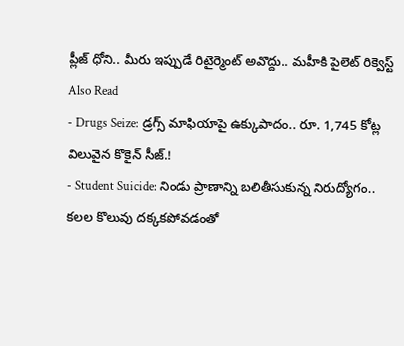ప్లీజ్ ధోని.. మీరు ఇప్పుడే రిటైర్మెంట్ అవొద్దు.. మహీకి పైలెట్ రిక్వెస్ట్
Also Read
- Drugs Seize: డ్రగ్స్ మాఫియాపై ఉక్కుపాదం.. రూ. 1,745 కోట్ల విలువైన కొకైన్ సీజ్.!
- Student Suicide: నిండు ప్రాణాన్ని బలితీసుకున్న నిరుద్యోగం.. కలల కొలువు దక్కకపోవడంతో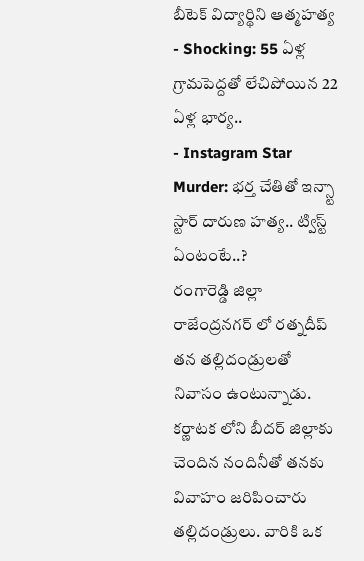బీటెక్ విద్యార్థిని ఆత్మహత్య
- Shocking: 55 ఏళ్ల గ్రామపెద్దతో లేచిపోయిన 22 ఏళ్ల భార్య..
- Instagram Star Murder: భర్త చేతితో ఇన్స్టా స్టార్ దారుణ హత్య.. ట్విస్ట్ ఏంటంటే..?
రంగారెడ్డి జిల్లా రాజేంద్రనగర్ లో రత్నదీప్ తన తల్లిదండ్రులతో నివాసం ఉంటున్నాడు. కర్ణాటక లోని బీదర్ జిల్లాకు చెందిన నందినీతో తనకు వివాహం జరిపించారు తల్లిదండ్రులు. వారికి ఒక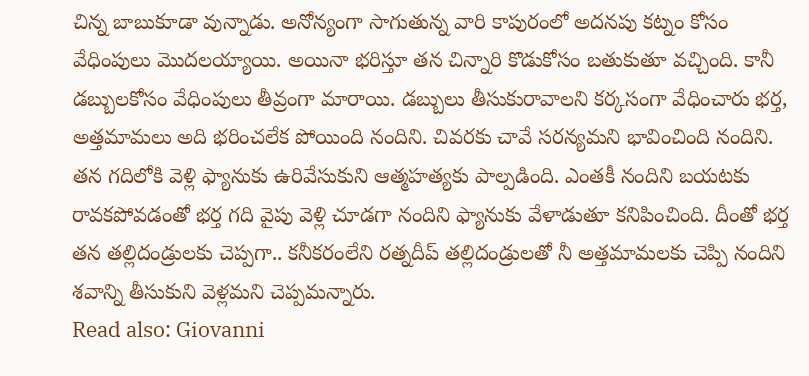చిన్న బాబుకూడా వున్నాడు. అనోన్యంగా సాగుతున్న వారి కాపురంలో అదనపు కట్నం కోసం వేధింపులు మొదలయ్యాయి. అయినా భరిస్తూ తన చిన్నారి కొడుకోసం బతుకుతూ వచ్చింది. కానీ డబ్బులకోసం వేధింపులు తీవ్రంగా మారాయి. డబ్బులు తీసుకురావాలని కర్కసంగా వేధించారు భర్త, అత్తమామలు అది భరించలేక పోయింది నందిని. చివరకు చావే సరన్యమని భావించింది నందిని. తన గదిలోకి వెళ్లి ఫ్యానుకు ఉరివేసుకుని ఆత్మహత్యకు పాల్పడింది. ఎంతకీ నందిని బయటకు రావకపోవడంతో భర్త గది వైపు వెళ్లి చూడగా నందిని ఫ్యానుకు వేళాడుతూ కనిపించింది. దీంతో భర్త తన తల్లిదండ్రులకు చెప్పగా.. కనీకరంలేని రత్నదీప్ తల్లిదండ్రులతో నీ అత్తమామలకు చెప్పి నందిని శవాన్ని తీసుకుని వెళ్లమని చెప్పమన్నారు.
Read also: Giovanni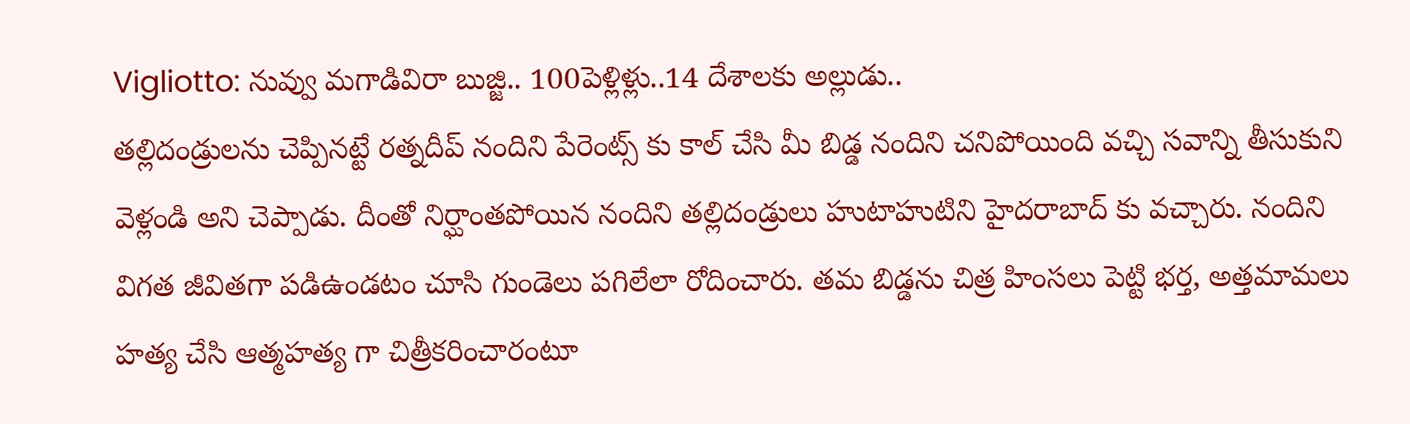Vigliotto: నువ్వు మగాడివిరా బుజ్జి.. 100పెళ్లిళ్లు..14 దేశాలకు అల్లుడు..
తల్లిదండ్రులను చెప్పినట్టే రత్నదీప్ నందిని పేరెంట్స్ కు కాల్ చేసి మీ బిడ్డ నందిని చనిపోయింది వచ్చి సవాన్ని తీసుకుని వెళ్లండి అని చెప్పాడు. దీంతో నిర్ఘాంతపోయిన నందిని తల్లిదండ్రులు హుటాహుటిని హైదరాబాద్ కు వచ్చారు. నందిని విగత జీవితగా పడిఉండటం చూసి గుండెలు పగిలేలా రోదించారు. తమ బిడ్డను చిత్ర హింసలు పెట్టి భర్త, అత్తమామలు హత్య చేసి ఆత్మహత్య గా చిత్రీకరించారంటూ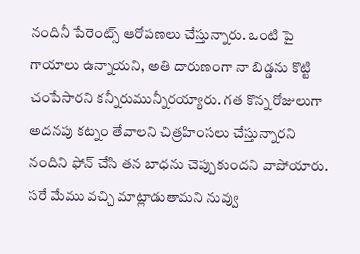నందినీ పేరెంట్స్ ఆరోపణలు చేస్తున్నారు. ఒంటి పై గాయాలు ఉన్నాయని, అతి దారుణంగా నా బిడ్డను కొట్టి చంపేసారని కన్నీరుమున్నీరయ్యారు. గత కొన్న రోజులుగా అదనపు కట్నం తేవాలని చిత్రహింసలు చేస్తున్నారని నందిని ఫోన్ చేసి తన బాధను చెప్పుకుందని వాపోయారు. సరే మేము వచ్చి మాట్లాడుతామని నువ్వు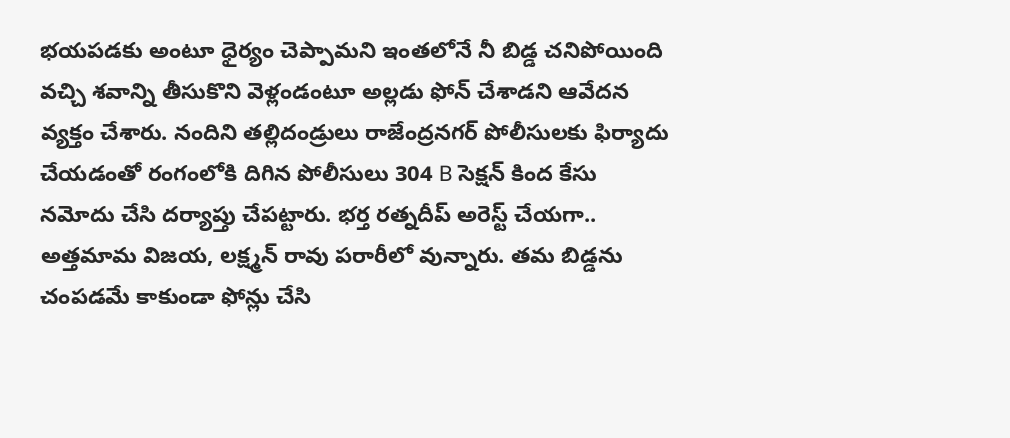భయపడకు అంటూ ధైర్యం చెప్పామని ఇంతలోనే నీ బిడ్డ చనిపోయింది వచ్చి శవాన్ని తీసుకొని వెళ్లండంటూ అల్లడు ఫోన్ చేశాడని ఆవేదన వ్యక్తం చేశారు. నందిని తల్లిదండ్రులు రాజేంద్రనగర్ పోలీసులకు ఫిర్యాదు చేయడంతో రంగంలోకి దిగిన పోలీసులు 304 B సెక్షన్ కింద కేసు నమోదు చేసి దర్యాప్తు చేపట్టారు. భర్త రత్నదీప్ అరెస్ట్ చేయగా.. అత్తమామ విజయ, లక్ష్మన్ రావు పరారీలో వున్నారు. తమ బిడ్డను చంపడమే కాకుండా ఫోన్లు చేసి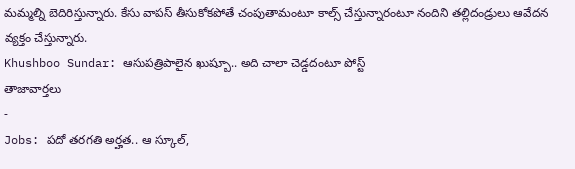మమ్మల్ని బెదిరిస్తున్నారు. కేసు వాపస్ తీసుకోకపోతే చంపుతామంటూ కాల్స్ చేస్తున్నారంటూ నందిని తల్లిదండ్రులు ఆవేదన వ్యక్తం చేస్తున్నారు.
Khushboo Sundar: ఆసుపత్రిపాలైన ఖుష్బూ.. అది చాలా చెడ్డదంటూ పోస్ట్
తాజావార్తలు
-
Jobs: పదో తరగతి అర్హత.. ఆ స్కూల్,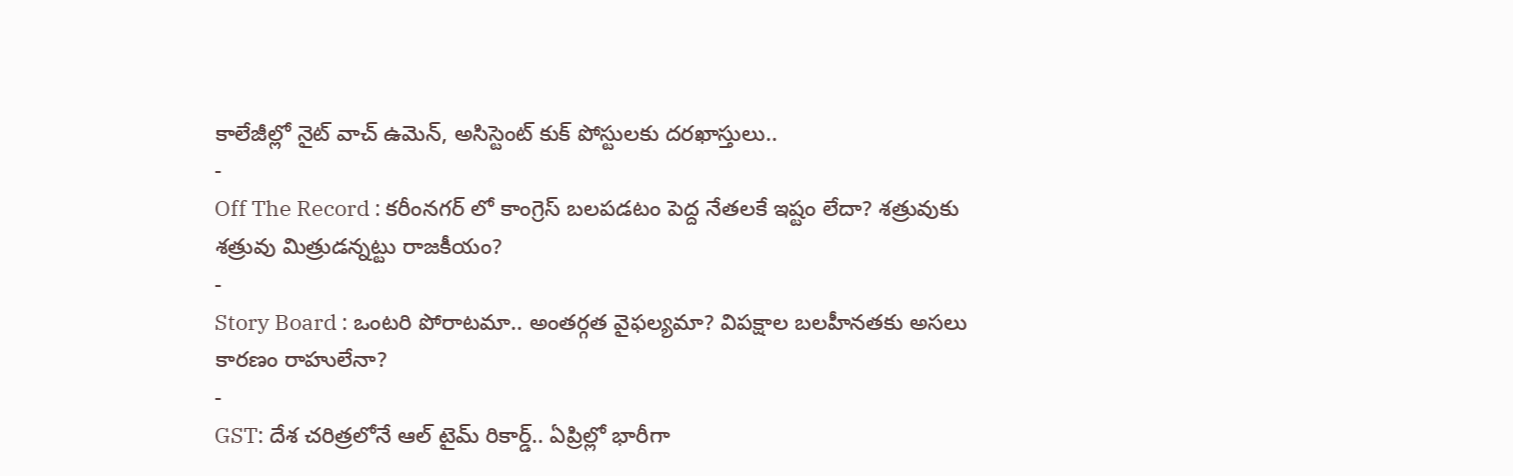కాలేజీల్లో నైట్ వాచ్ ఉమెన్, అసిస్టెంట్ కుక్ పోస్టులకు దరఖాస్తులు..
-
Off The Record : కరీంనగర్ లో కాంగ్రెస్ బలపడటం పెద్ద నేతలకే ఇష్టం లేదా? శత్రువుకు శత్రువు మిత్రుడన్నట్టు రాజకీయం?
-
Story Board : ఒంటరి పోరాటమా.. అంతర్గత వైఫల్యమా? విపక్షాల బలహీనతకు అసలు కారణం రాహులేనా?
-
GST: దేశ చరిత్రలోనే ఆల్ టైమ్ రికార్డ్.. ఏప్రిల్లో భారీగా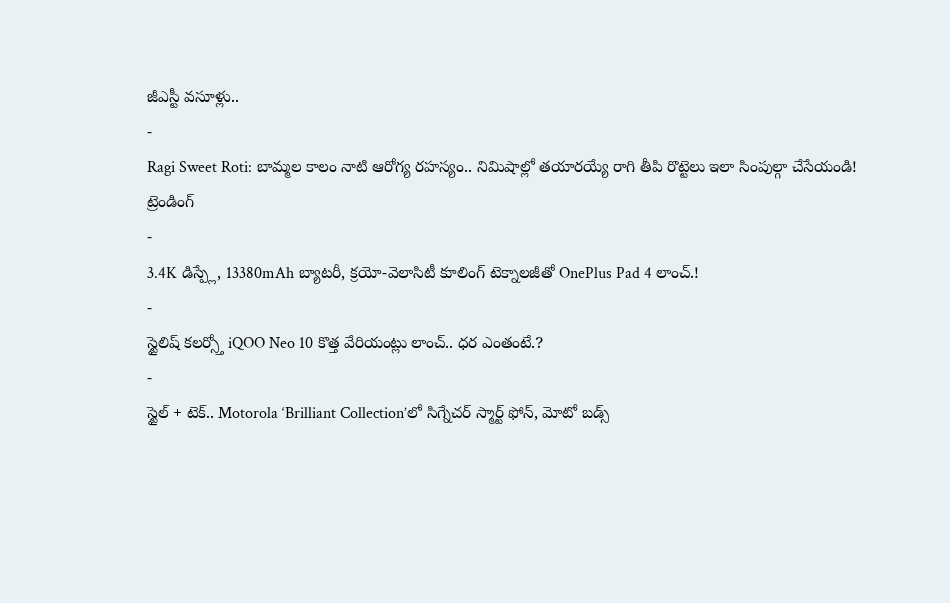జీఎస్టీ వసూళ్లు..
-
Ragi Sweet Roti: బామ్మల కాలం నాటి ఆరోగ్య రహస్యం.. నిమిషాల్లో తయారయ్యే రాగి తీపి రొట్టెలు ఇలా సింపుల్గా చేసేయండి!
ట్రెండింగ్
-
3.4K డిస్ప్లే, 13380mAh బ్యాటరీ, క్రయో-వెలాసిటీ కూలింగ్ టెక్నాలజీతో OnePlus Pad 4 లాంచ్.!
-
స్టైలిష్ కలర్స్తో iQOO Neo 10 కొత్త వేరియంట్లు లాంచ్.. ధర ఎంతంటే.?
-
స్టైల్ + టెక్.. Motorola ‘Brilliant Collection’లో సిగ్నేచర్ స్మార్ట్ ఫోన్, మోటో బడ్స్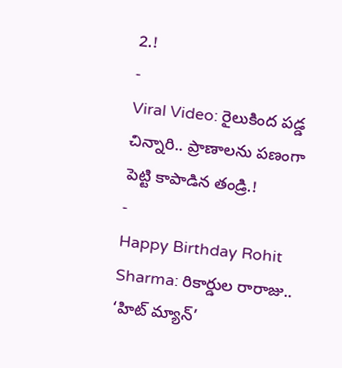2.!
-
Viral Video: రైలుకింద పడ్డ చిన్నారి.. ప్రాణాలను పణంగా పెట్టి కాపాడిన తండ్రి.!
-
Happy Birthday Rohit Sharma: రికార్డుల రారాజు.. ‘హిట్ మ్యాన్’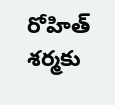రోహిత్ శర్మకు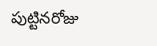పుట్టినరోజు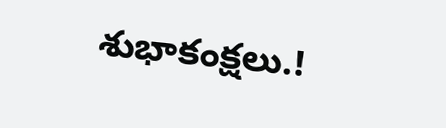శుభాకంక్షలు.!